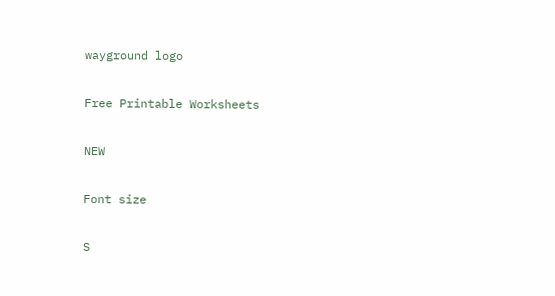wayground logo

Free Printable Worksheets

NEW

Font size

S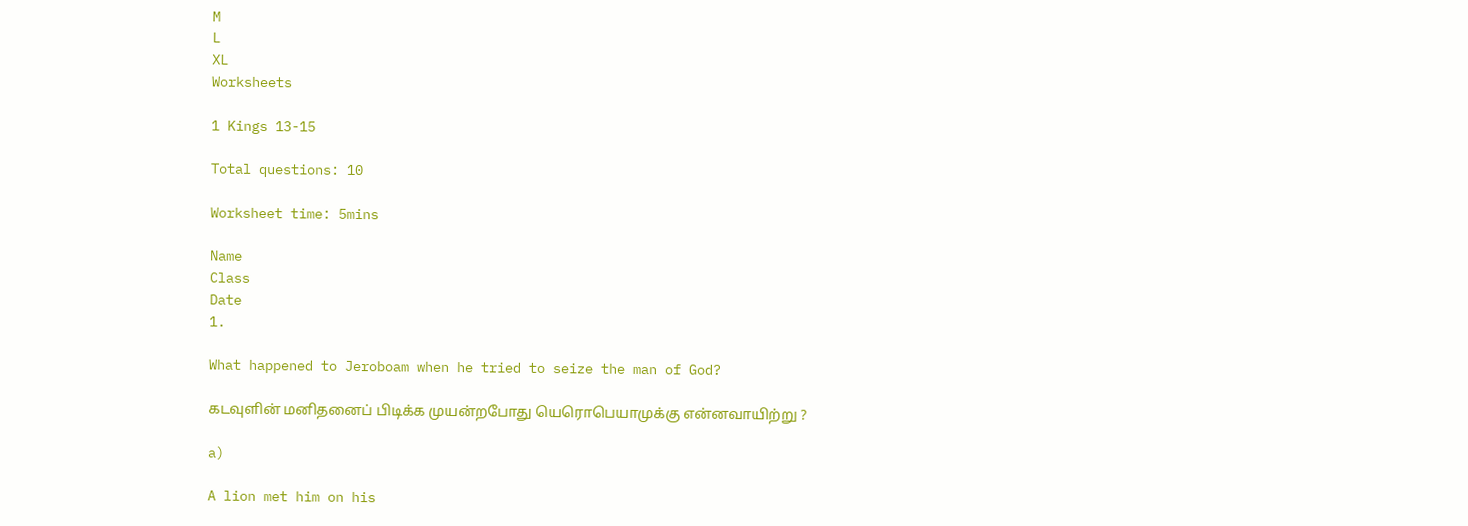M
L
XL
Worksheets

1 Kings 13-15

Total questions: 10

Worksheet time: 5mins

Name
Class
Date
1.

What happened to Jeroboam when he tried to seize the man of God?

கடவுளின் மனிதனைப் பிடிக்க முயன்றபோது யெரொபெயாமுக்கு என்னவாயிற்று ?

a)

A lion met him on his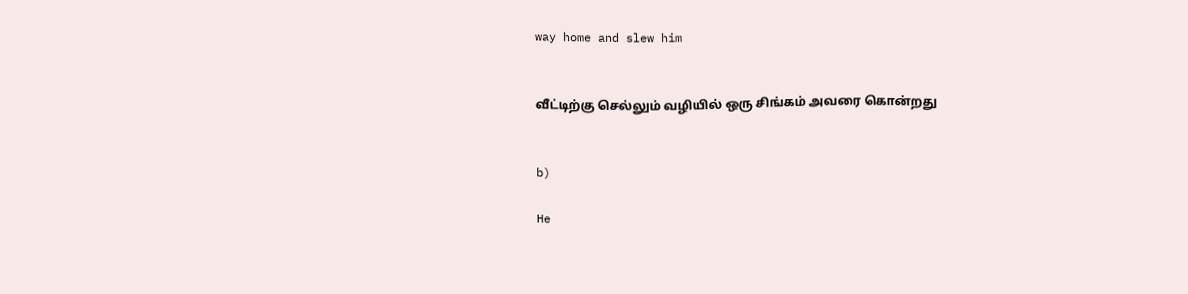way home and slew him


வீட்டிற்கு செல்லும் வழியில் ஒரு சிங்கம் அவரை கொன்றது


b)

He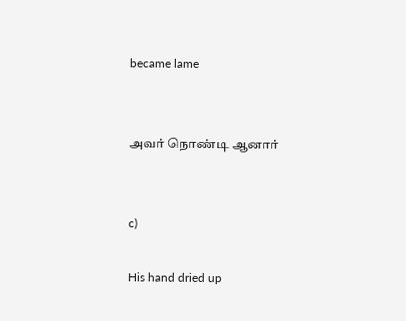became lame


அவர் நொண்டி ஆனார்


c)

His hand dried up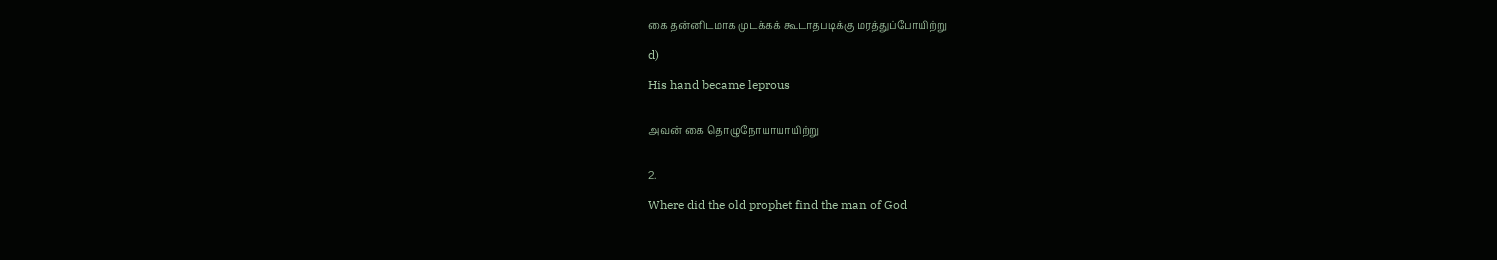கை தன்னிடமாக முடக்கக் கூடாதபடிக்கு மரத்துப்போயிற்று

d)

His hand became leprous


அவன் கை தொழுநோயாயாயிற்று


2.

Where did the old prophet find the man of God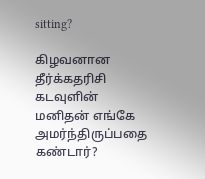sitting?

கிழவனான தீர்க்கதரிசி கடவுளின் மனிதன் எங்கே அமர்ந்திருப்பதை கண்டார்?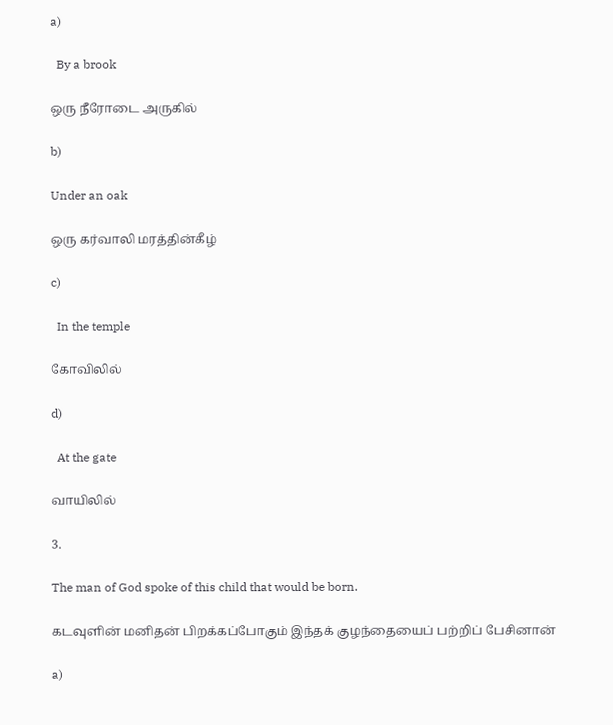a)

  By a brook

ஒரு நீரோடை அருகில்

b)

Under an oak

ஒரு கர்வாலி மரத்தின்கீழ்

c)

  In the temple

கோவிலில்

d)

  At the gate

வாயிலில்

3.

The man of God spoke of this child that would be born.

கடவுளின் மனிதன் பிறக்கப்போகும் இந்தக் குழந்தையைப் பற்றிப் பேசினான்

a)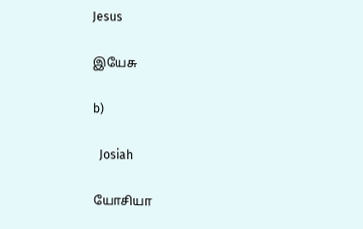Jesus

இயேசு

b)

  Josiah

யோசியா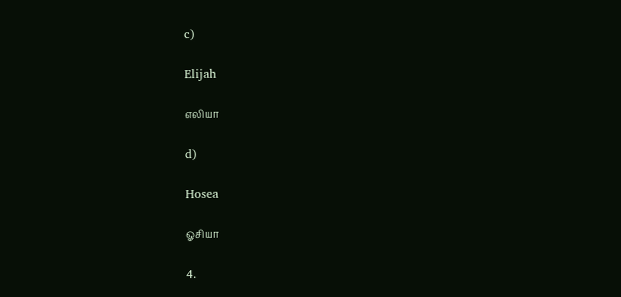c)

Elijah

எலியா

d)

Hosea

ஓசியா

4.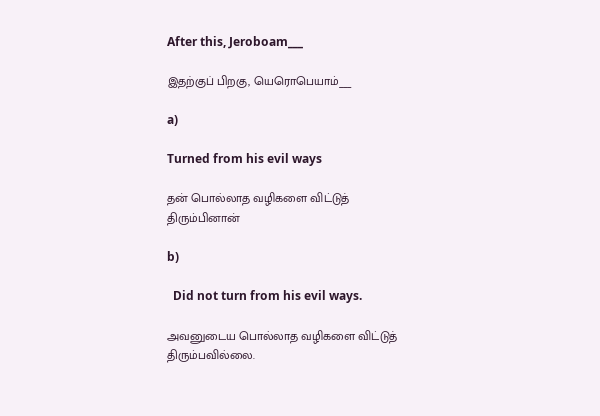After this, Jeroboam___

இதற்குப் பிறகு, யெரொபெயாம்___

a)

Turned from his evil ways

தன் பொல்லாத வழிகளை விட்டுத் திரும்பினான்

b)

  Did not turn from his evil ways.

அவனுடைய பொல்லாத வழிகளை விட்டுத் திரும்பவில்லை.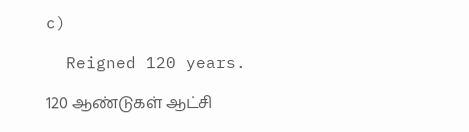c)

  Reigned 120 years.

120 ஆண்டுகள் ஆட்சி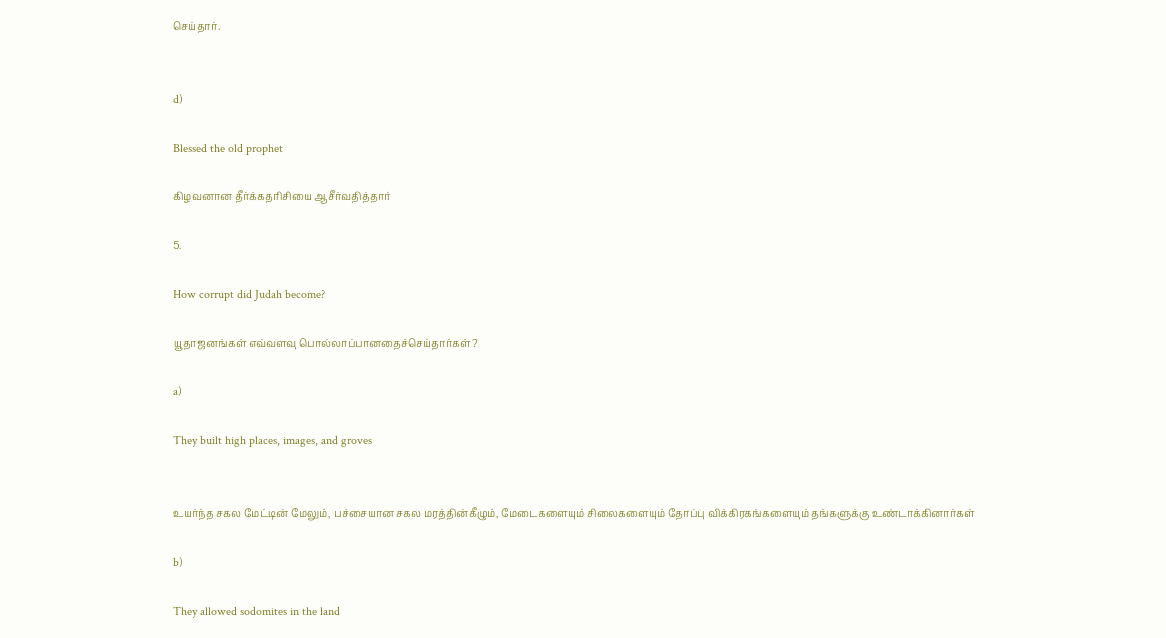செய்தார்.


d)

Blessed the old prophet

கிழவனான தீர்க்கதரிசியை ஆசீர்வதித்தார்

5.

How corrupt did Judah become?

யூதாஜனங்கள் எவ்வளவு பொல்லாப்பானதைச்செய்தார்கள்?

a)

They built high places, images, and groves


உயர்ந்த சகல மேட்டின் மேலும், பச்சையான சகல மரத்தின்கீழும், மேடைகளையும் சிலைகளையும் தோப்பு விக்கிரகங்களையும் தங்களுக்கு உண்டாக்கினார்கள்

b)

They allowed sodomites in the land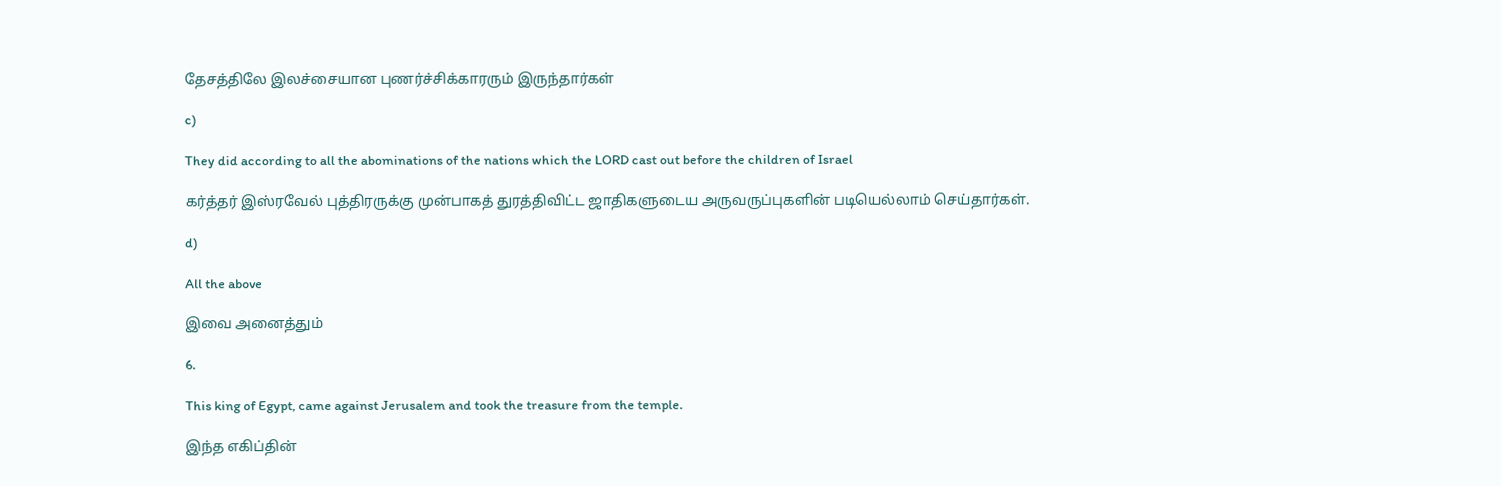தேசத்திலே இலச்சையான புணர்ச்சிக்காரரும் இருந்தார்கள்

c)

They did according to all the abominations of the nations which the LORD cast out before the children of Israel

கர்த்தர் இஸ்ரவேல் புத்திரருக்கு முன்பாகத் துரத்திவிட்ட ஜாதிகளுடைய அருவருப்புகளின் படியெல்லாம் செய்தார்கள்.

d)

All the above

இவை அனைத்தும்

6.

This king of Egypt, came against Jerusalem and took the treasure from the temple.

இந்த எகிப்தின்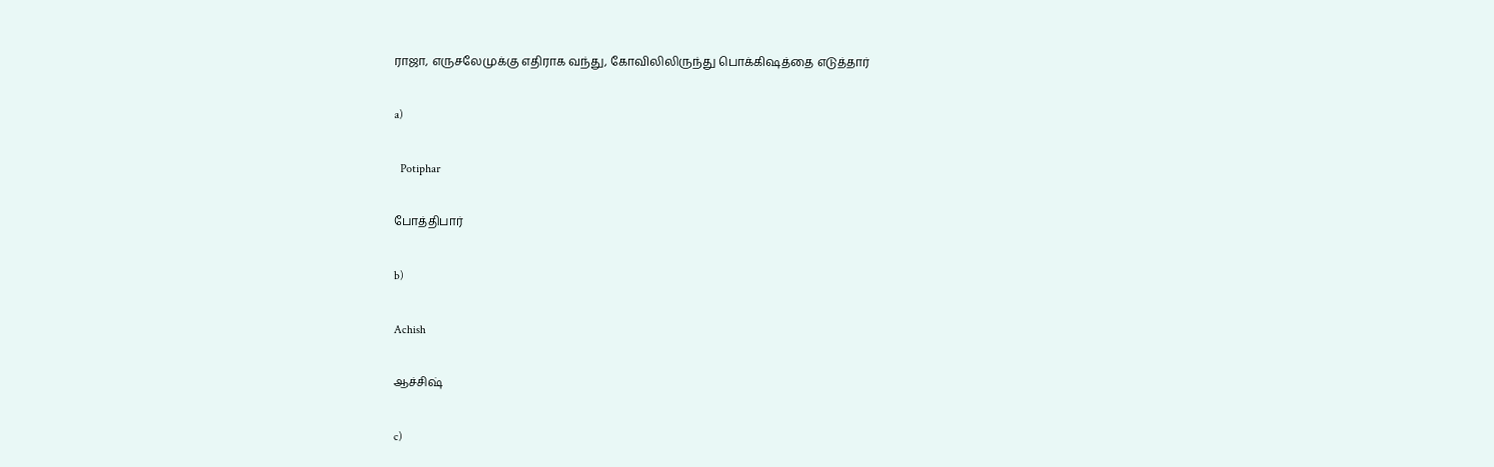ராஜா, எருசலேமுக்கு எதிராக வந்து, கோவிலிலிருந்து பொக்கிஷத்தை எடுத்தார்

a)

  Potiphar

போத்திபார்

b)

Achish

ஆச்சிஷ்

c)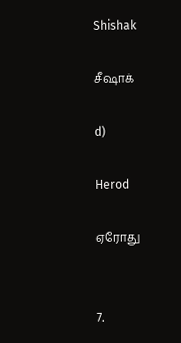Shishak

சீஷாக்

d)

Herod

ஏரோது


7.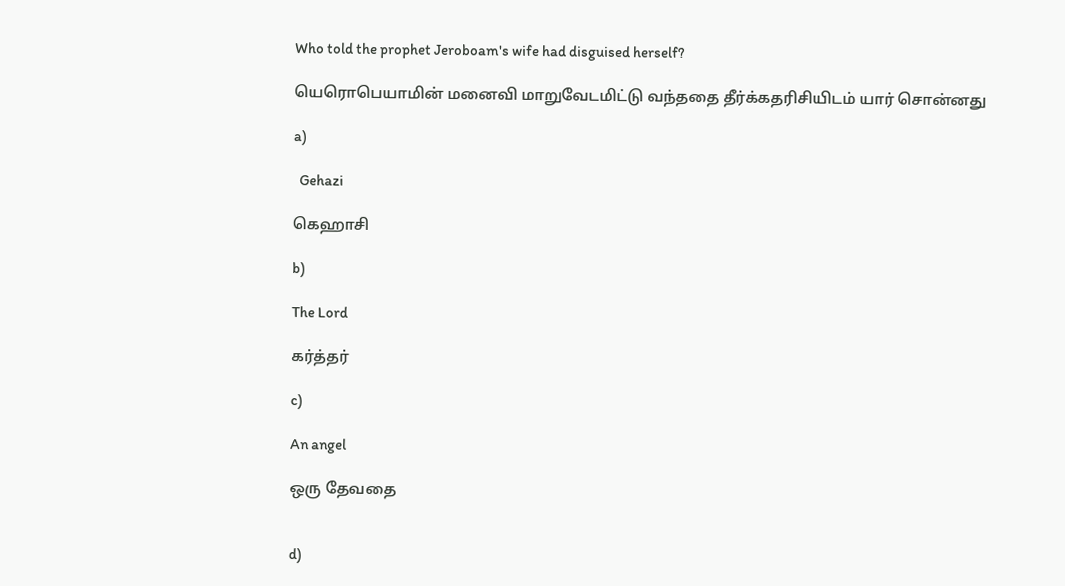Who told the prophet Jeroboam's wife had disguised herself?

யெரொபெயாமின் மனைவி மாறுவேடமிட்டு வந்ததை தீர்க்கதரிசியிடம் யார் சொன்னது

a)

  Gehazi

கெஹாசி

b)

The Lord

கர்த்தர்

c)

An angel

ஒரு தேவதை


d)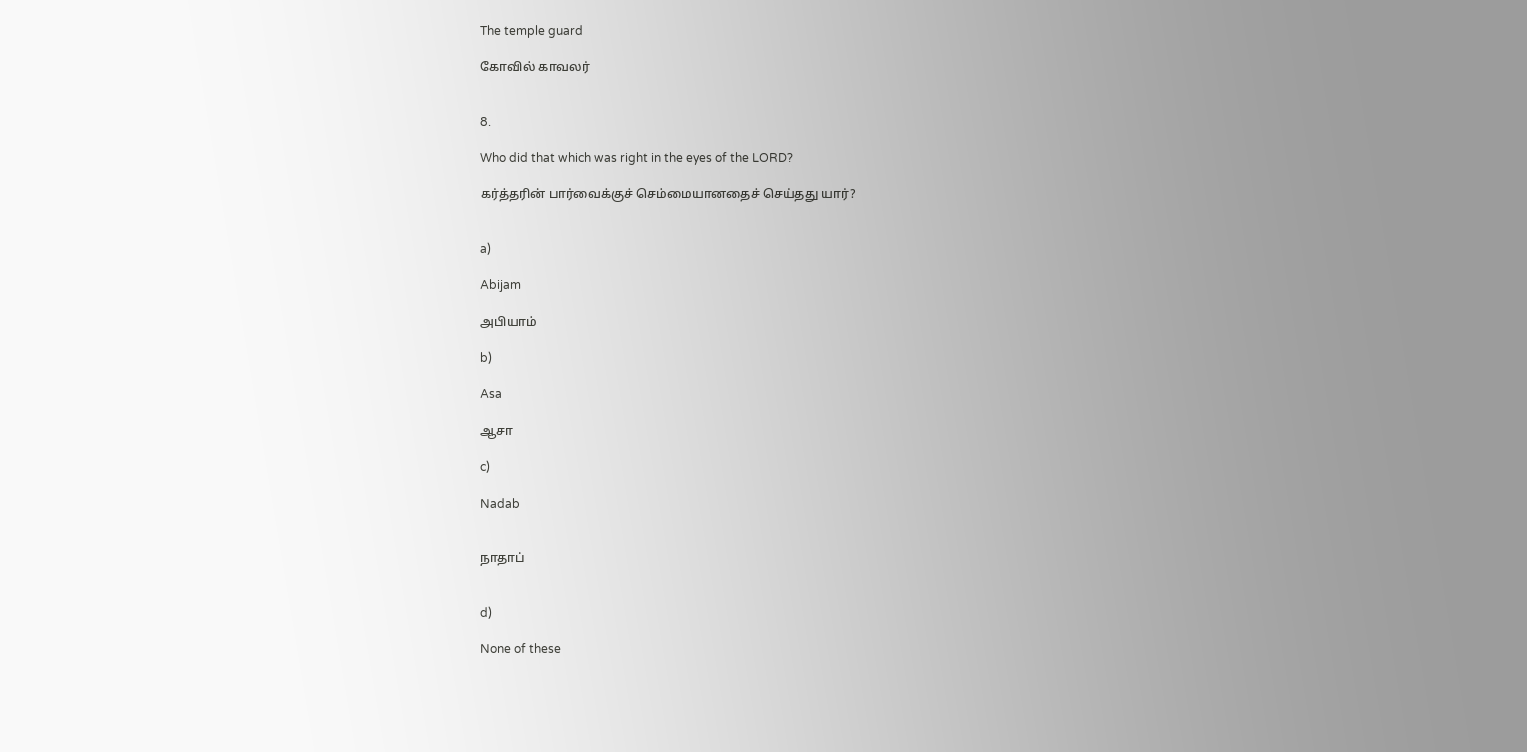The temple guard

கோவில் காவலர்


8.

Who did that which was right in the eyes of the LORD?

கர்த்தரின் பார்வைக்குச் செம்மையானதைச் செய்தது யார்?


a)

Abijam

அபியாம்

b)

Asa

ஆசா

c)

Nadab


நாதாப்


d)

None of these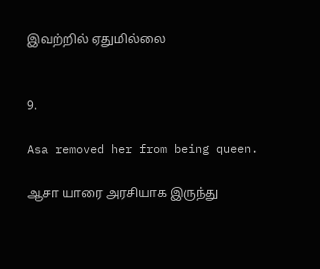இவற்றில் ஏதுமில்லை


9.

Asa removed her from being queen.

ஆசா யாரை அரசியாக இருந்து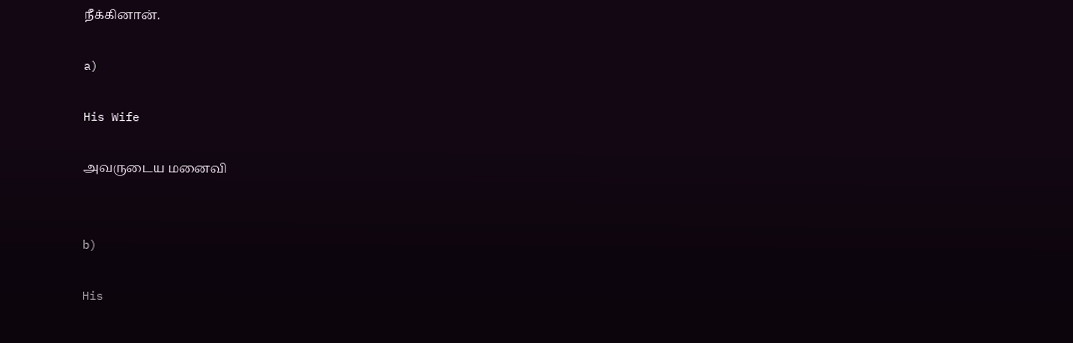நீக்கினான்.

a)

His Wife

அவருடைய மனைவி


b)

His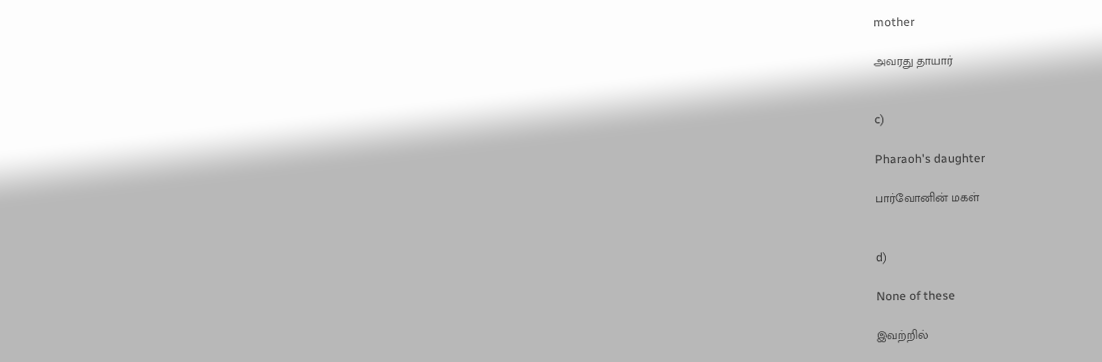mother

அவரது தாயார்


c)

Pharaoh's daughter

பார்வோனின் மகள்


d)

None of these

இவற்றில்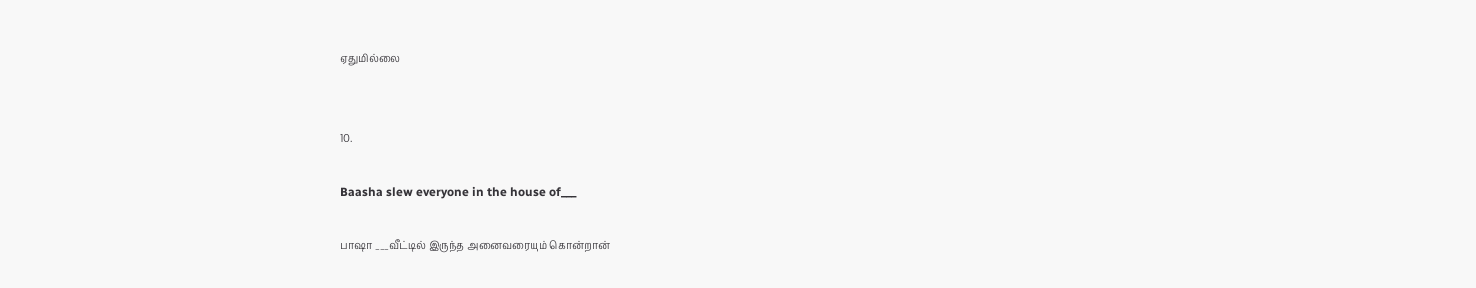ஏதுமில்லை


10.

Baasha slew everyone in the house of___

பாஷா ___வீட்டில் இருந்த அனைவரையும் கொன்றான்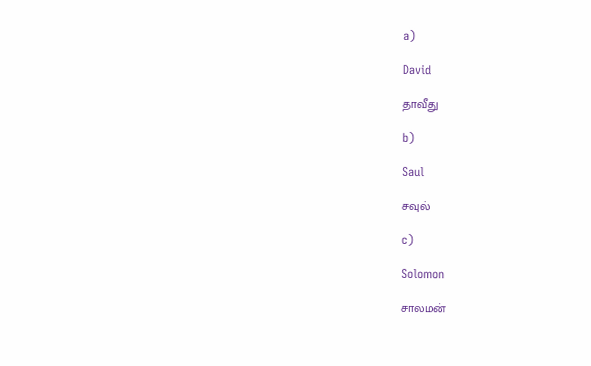a)

David

தாவீது

b)

Saul

சவுல்

c)

Solomon

சாலமன்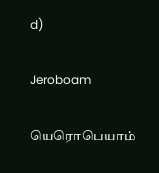d)

Jeroboam

யெரொபெயாம்